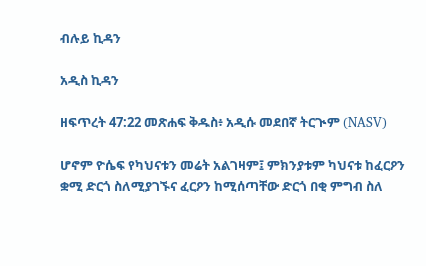ብሉይ ኪዳን

አዲስ ኪዳን

ዘፍጥረት 47:22 መጽሐፍ ቅዱስ፥ አዲሱ መደበኛ ትርጒም (NASV)

ሆኖም ዮሴፍ የካህናቱን መሬት አልገዛም፤ ምክንያቱም ካህናቱ ከፈርዖን ቋሚ ድርጎ ስለሚያገኙና ፈርዖን ከሚሰጣቸው ድርጎ በቂ ምግብ ስለ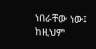ነበራቸው ነው፤ ከዚህም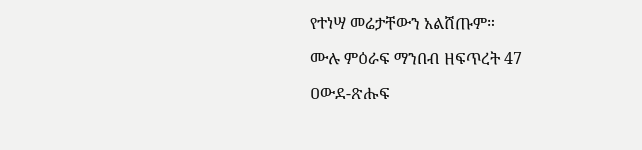የተነሣ መሬታቸውን አልሸጡም።

ሙሉ ምዕራፍ ማንበብ ዘፍጥረት 47

ዐውደ-ጽሑፍ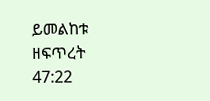ይመልከቱ ዘፍጥረት 47:22